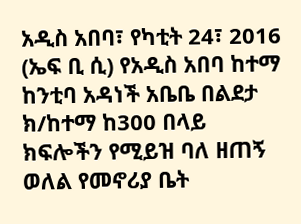አዲስ አበባ፣ የካቲት 24፣ 2016 (ኤፍ ቢ ሲ) የአዲስ አበባ ከተማ ከንቲባ አዳነች አቤቤ በልደታ ክ/ከተማ ከ300 በላይ ክፍሎችን የሚይዝ ባለ ዘጠኝ ወለል የመኖሪያ ቤት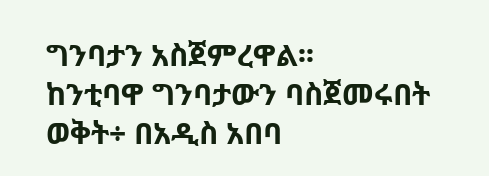ግንባታን አስጀምረዋል፡፡
ከንቲባዋ ግንባታውን ባስጀመሩበት ወቅት÷ በአዲስ አበባ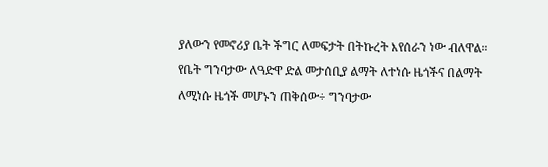ያለውን የመኖሪያ ቤት ችግር ለመፍታት በትኩረት እየሰራን ነው ብለዋል።
የቤት ግንባታው ለዓድዋ ድል መታሰቢያ ልማት ለተነሱ ዜጎችና በልማት ለሚነሱ ዜጎች መሆኑን ጠቅሰው÷ ግንባታው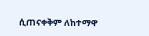ሲጠናቀቅም ለከተማዋ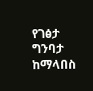የገፅታ ግንባታ ከማላበስ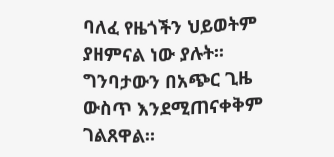ባለፈ የዜጎችን ህይወትም ያዘምናል ነው ያሉት፡፡
ግንባታውን በአጭር ጊዜ ውስጥ እንደሚጠናቀቅም ገልጸዋል።